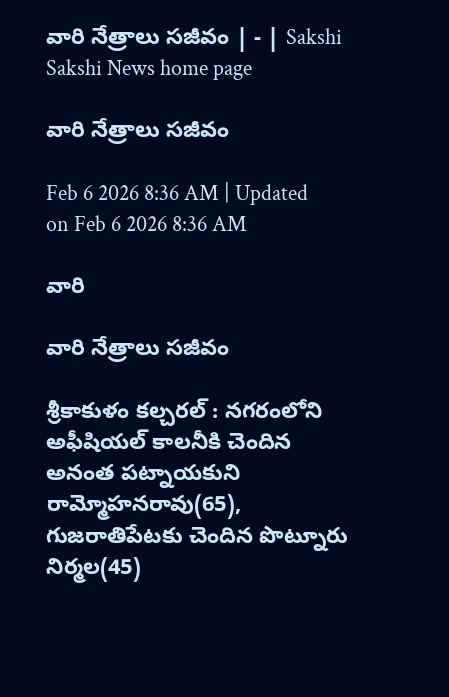వారి నేత్రాలు సజీవం | - | Sakshi
Sakshi News home page

వారి నేత్రాలు సజీవం

Feb 6 2026 8:36 AM | Updated on Feb 6 2026 8:36 AM

వారి

వారి నేత్రాలు సజీవం

శ్రీకాకుళం కల్చరల్‌ : నగరంలోని అఫీషియల్‌ కాలనీకి చెందిన అనంత పట్నాయకుని రామ్మోహనరావు(65), గుజరాతిపేటకు చెందిన పొట్నూరు నిర్మల(45)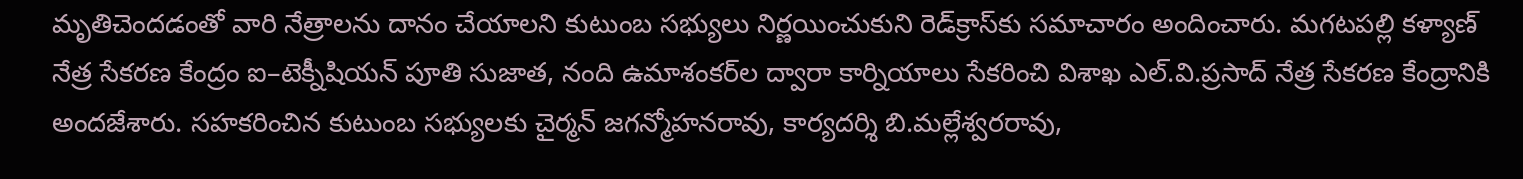మృతిచెందడంతో వారి నేత్రాలను దానం చేయాలని కుటుంబ సభ్యులు నిర్ణయించుకుని రెడ్‌క్రాస్‌కు సమాచారం అందించారు. మగటపల్లి కళ్యాణ్‌ నేత్ర సేకరణ కేంద్రం ఐ–టెక్నీషియన్‌ పూతి సుజాత, నంది ఉమాశంకర్‌ల ద్వారా కార్నియాలు సేకరించి విశాఖ ఎల్‌.వి.ప్రసాద్‌ నేత్ర సేకరణ కేంద్రానికి అందజేశారు. సహకరించిన కుటుంబ సభ్యులకు చైర్మన్‌ జగన్మోహనరావు, కార్యదర్శి బి.మల్లేశ్వరరావు,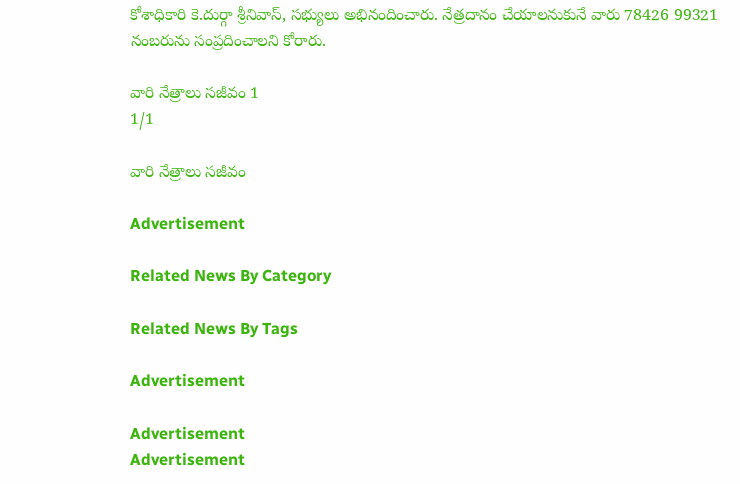కోశాధికారి కె.దుర్గా శ్రీనివాస్‌, సభ్యులు అభినందించారు. నేత్రదానం చేయాలనుకునే వారు 78426 99321 నంబరును సంప్రదించాలని కోరారు.

వారి నేత్రాలు సజీవం 1
1/1

వారి నేత్రాలు సజీవం

Advertisement

Related News By Category

Related News By Tags

Advertisement

Advertisement
Advertisement